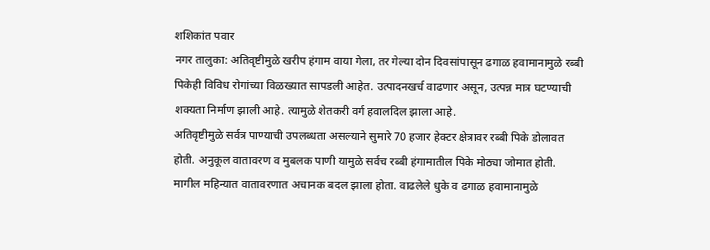शशिकांत पवार
नगर तालुका: अतिवृष्टीमुळे खरीप हंगाम वाया गेला, तर गेल्या दोन दिवसांपासून ढगाळ हवामानामुळे रब्बी पिकेही विविध रोगांच्या विळख्यात सापडली आहेत. उत्पादनखर्च वाढणार असून, उत्पन्न मात्र घटण्याची शक्यता निर्माण झाली आहे. त्यामुळे शेतकरी वर्ग हवालदिल झाला आहे.
अतिवृष्टीमुळे सर्वत्र पाण्याची उपलब्धता असल्याने सुमारे 70 हजार हेक्टर क्षेत्रावर रब्बी पिके डोलावत होती. अनुकूल वातावरण व मुबलक पाणी यामुळे सर्वच रब्बी हंगामातील पिके मोठ्या जोमात होती. मागील महिन्यात वातावरणात अचानक बदल झाला होता. वाढलेले धुके व ढगाळ हवामानामुळे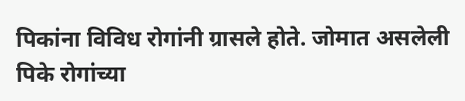पिकांना विविध रोगांनी ग्रासले होते. जोमात असलेली पिके रोगांच्या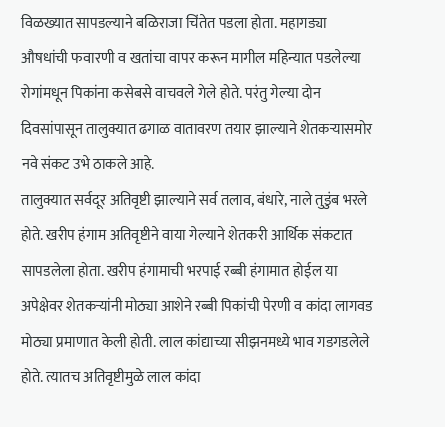विळख्यात सापडल्याने बळिराजा चिंतेत पडला होता. महागड्या औषधांची फवारणी व खतांचा वापर करून मागील महिन्यात पडलेल्या रोगांमधून पिकांना कसेबसे वाचवले गेले होते. परंतु गेल्या दोन दिवसांपासून तालुक्यात ढगाळ वातावरण तयार झाल्याने शेतकऱ्यासमोर नवे संकट उभे ठाकले आहे.
तालुक्यात सर्वदूर अतिवृष्टी झाल्याने सर्व तलाव, बंधारे, नाले तुडुंब भरले होते. खरीप हंगाम अतिवृष्टीने वाया गेल्याने शेतकरी आर्थिक संकटात सापडलेला होता. खरीप हंगामाची भरपाई रब्बी हंगामात होईल या अपेक्षेवर शेतकऱ्यांनी मोठ्या आशेने रब्बी पिकांची पेरणी व कांदा लागवड मोठ्या प्रमाणात केली होती. लाल कांद्याच्या सीझनमध्ये भाव गडगडलेले होते. त्यातच अतिवृष्टीमुळे लाल कांदा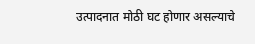उत्पादनात मोठी घट होणार असल्याचे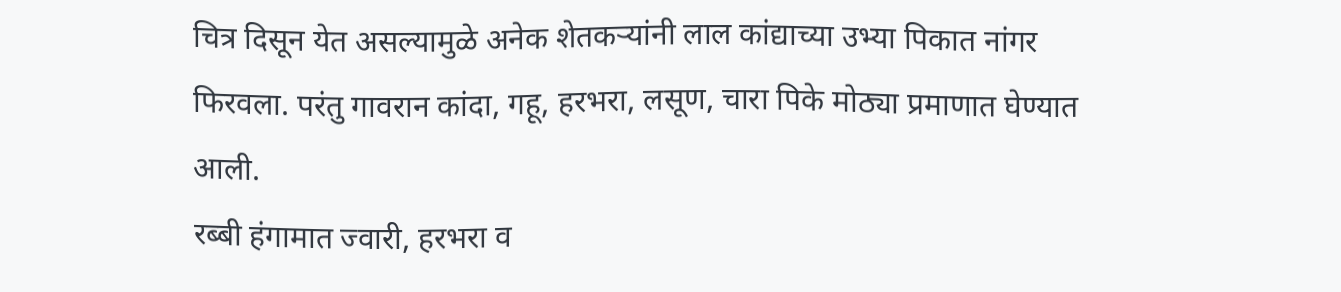चित्र दिसून येत असल्यामुळे अनेक शेतकऱ्यांनी लाल कांद्याच्या उभ्या पिकात नांगर फिरवला. परंतु गावरान कांदा, गहू, हरभरा, लसूण, चारा पिके मोठ्या प्रमाणात घेण्यात आली.
रब्बी हंगामात ज्वारी, हरभरा व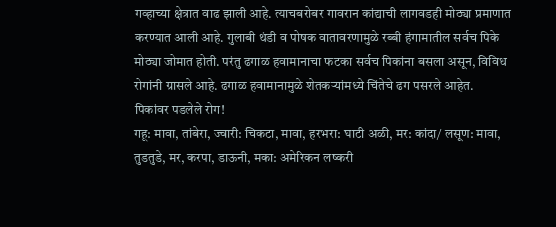गव्हाच्या क्षेत्रात वाढ झाली आहे. त्याचबरोबर गावरान कांद्याची लागवडही मोठ्या प्रमाणात करण्यात आली आहे. गुलाबी थंडी व पोषक वातावरणामुळे रब्बी हंगामातील सर्वच पिके मोठ्या जोमात होती. परंतु ढगाळ हवामानाचा फटका सर्वच पिकांना बसला असून, विविध रोगांनी ग्रासले आहे. ढगाळ हवामानामुळे शेतकऱ्यांमध्ये चिंतेचे ढग पसरले आहेत.
पिकांवर पडलेले रोग!
गहू: मावा, तांबेरा, ज्वारी: चिकटा, मावा, हरभरा: घाटी अळी, मर: कांदा/ लसूण: मावा, तुडतुडे, मर, करपा, डाऊनी, मका: अमेरिकन लष्करी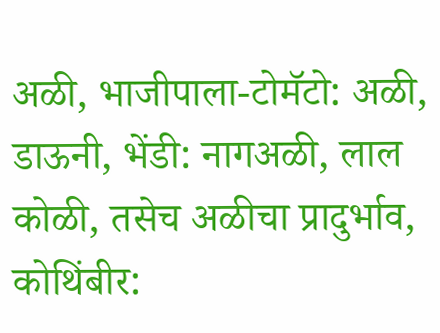अळी, भाजीपाला-टोमॅटो: अळी, डाऊनी, भेंडी: नागअळी, लाल कोळी, तसेच अळीचा प्रादुर्भाव, कोथिंबीर: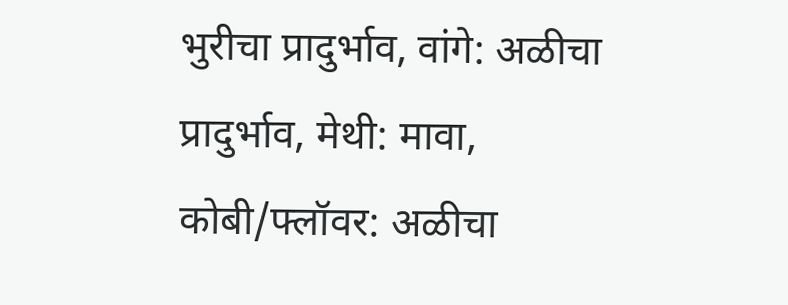भुरीचा प्रादुर्भाव, वांगे: अळीचा प्रादुर्भाव, मेथी: मावा, कोबी/फ्लॉवर: अळीचा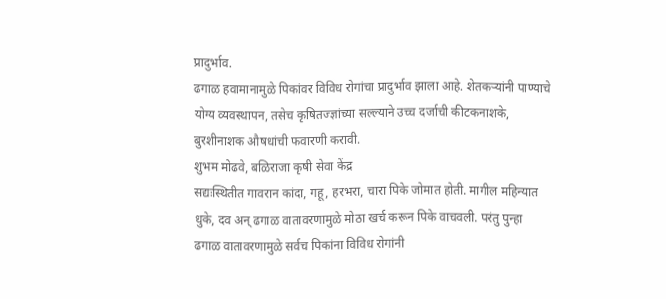प्रादुर्भाव.
ढगाळ हवामानामुळे पिकांवर विविध रोगांचा प्रादुर्भाव झाला आहे. शेतकऱ्यांनी पाण्याचे योग्य व्यवस्थापन, तसेच कृषितज्ज्ञांच्या सल्ल्याने उच्च दर्जाची कीटकनाशके, बुरशीनाशक औषधांची फवारणी करावी.
शुभम मोढवे, बळिराजा कृषी सेवा केंद्र
सद्यःस्थितीत गावरान कांदा, गहू, हरभरा, चारा पिके जोमात होती. मागील महिन्यात धुके, दव अन् ढगाळ वातावरणामुळे मोठा खर्च करून पिके वाचवली. परंतु पुन्हा ढगाळ वातावरणामुळे सर्वच पिकांना विविध रोगांनी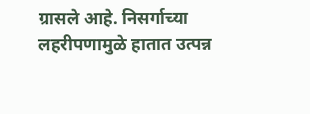ग्रासले आहे. निसर्गाच्या लहरीपणामुळे हातात उत्पन्न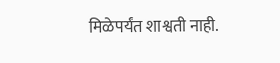मिळेपर्यंत शाश्वती नाही.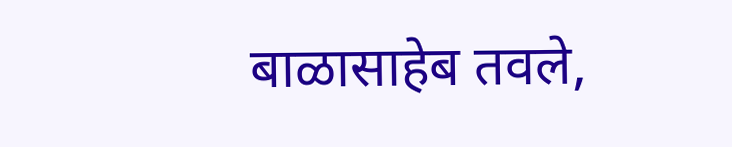बाळासाहेब तवले,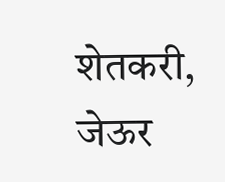शेतकरी, जेऊर